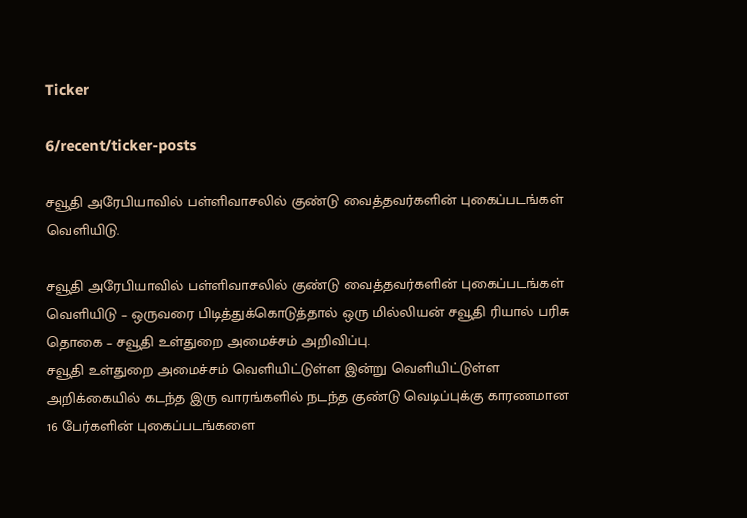Ticker

6/recent/ticker-posts

சவூதி அரேபியாவில் பள்ளிவாசலில் குண்டு வைத்தவர்களின் புகைப்படங்கள் வெளியிடு.

சவூதி அரேபியாவில் பள்ளிவாசலில் குண்டு வைத்தவர்களின் புகைப்படங்கள் வெளியிடு – ஒருவரை பிடித்துக்கொடுத்தால் ஒரு மில்லியன் சவூதி ரியால் பரிசு தொகை – சவூதி உள்துறை அமைச்சம் அறிவிப்பு.
சவூதி உள்துறை அமைச்சம் வெளியிட்டுள்ள இன்று வெளியிட்டுள்ள அறிக்கையில் கடந்த இரு வாரங்களில் நடந்த குண்டு வெடிப்புக்கு காரணமான 16 பேர்களின் புகைப்படங்களை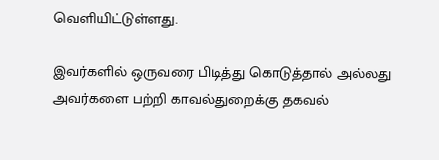வெளியிட்டுள்ளது.

இவர்களில் ஒருவரை பிடித்து கொடுத்தால் அல்லது அவர்களை பற்றி காவல்துறைக்கு தகவல்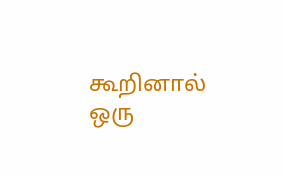கூறினால் ஒரு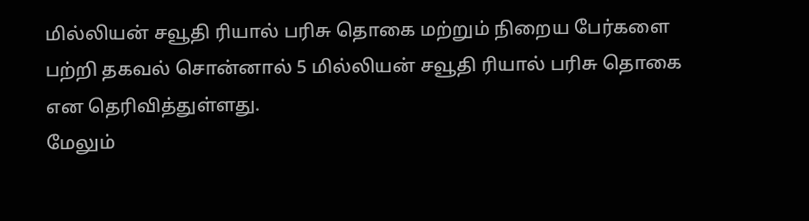மில்லியன் சவூதி ரியால் பரிசு தொகை மற்றும் நிறைய பேர்களை பற்றி தகவல் சொன்னால் 5 மில்லியன் சவூதி ரியால் பரிசு தொகை என தெரிவித்துள்ளது.
மேலும்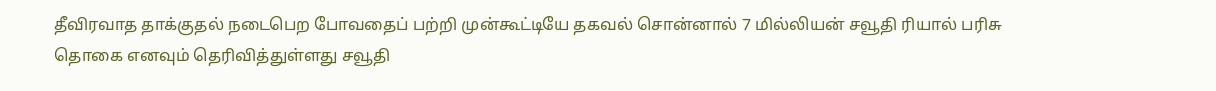தீவிரவாத தாக்குதல் நடைபெற போவதைப் பற்றி முன்கூட்டியே தகவல் சொன்னால் 7 மில்லியன் சவூதி ரியால் பரிசு தொகை எனவும் தெரிவித்துள்ளது சவூதி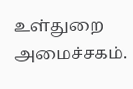உள்துறை அமைச்சகம்.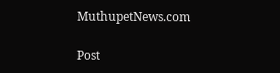MuthupetNews.com

Post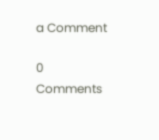a Comment

0 Comments